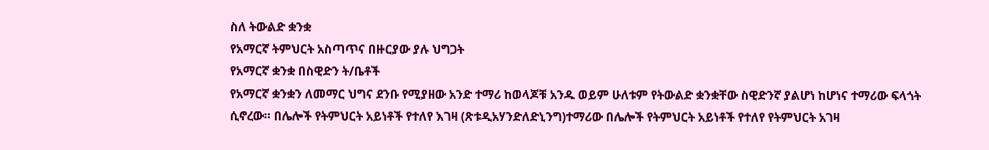ስለ ትውልድ ቋንቋ
የአማርኛ ትምህርት አስጣጥና በዙርያው ያሉ ህግጋት
የአማርኛ ቋንቋ በስዊድን ት/ቤቶች
የአማርኛ ቋንቋን ለመማር ህግና ደንቡ የሚያዘው አንድ ተማሪ ከወላጆቹ አንዱ ወይም ሁለቱም የትውልድ ቋንቋቸው ስዊድንኛ ያልሆነ ከሆነና ተማሪው ፍላጎት ሲኖረው። በሌሎች የትምህርት አይነቶች የተለየ እገዛ (ጽቱዲአሃንድለድኒንግ)ተማሪው በሌሎች የትምህርት አይነቶች የተለየ የትምህርት አገዛ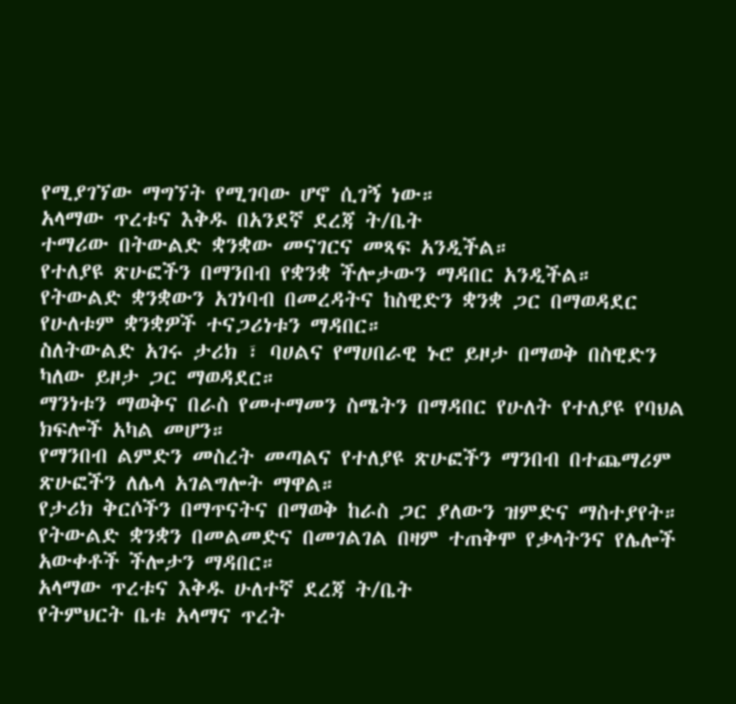የሚያገኘው ማግኘት የሚገባው ሆኖ ሲገኝ ነው።
አላማው ጥረቱና እቅዱ በአንደኛ ደረጃ ት/ቤት
ተማሪው በትውልድ ቋንቋው መናገርና መጻፍ አንዲችል።
የተለያዩ ጽሁፎችን በማንበብ የቋንቋ ችሎታውን ማዳበር አንዲችል።
የትውልድ ቋንቋውን አገነባብ በመረዳትና ከስዊድን ቋንቋ ጋር በማወዳደር የሁለቱም ቋንቋዎች ተናጋሪነቱን ማዳበር።
ስለትውልድ አገሩ ታሪክ ፣ ባሀልና የማሀበራዊ ኑሮ ይዞታ በማወቅ በስዊድን ካለው ይዞታ ጋር ማወዳደር።
ማንነቱን ማወቅና በራስ የመተማመን ስሜትን በማዳበር የሁለት የተለያዩ የባህል ክፍሎች አካል መሆን።
የማንበብ ልምድን መስረት መጣልና የተለያዩ ጽሁፎችን ማንበብ በተጨማሪም ጽሁፎችን ለሌላ አገልግሎት ማዋል።
የታሪክ ቅርሶችን በማጥናትና በማወቅ ከራስ ጋር ያለውን ዝምድና ማስተያየት።
የትውልድ ቋንቋን በመልመድና በመገልገል በዛም ተጠቅሞ የቃላትንና የሌሎች አውቀቶች ችሎታን ማዳበር።
አላማው ጥረቱና እቅዱ ሁለተኛ ደረጃ ት/ቤት
የትምህርት ቤቱ አላማና ጥረት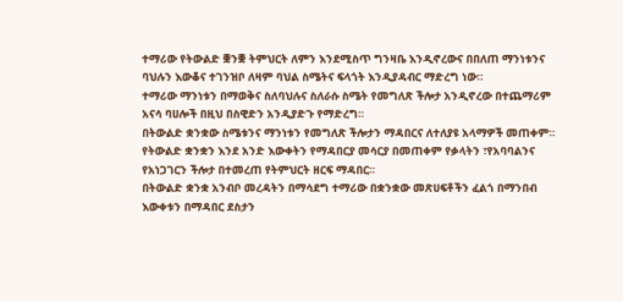ተማሪው የትውልድ ቛንቛ ትምህርት ለምን እንደሚስጥ ግንዛቤ እንዲኖረውና በበለጠ ማንነቱንና ባህሉን እውቆና ተገንዝቦ ለዛም ባህል ስሜትና ፍላጎት እንዲያዳብር ማድረግ ነው።
ተማሪው ማንነቱን በማወቅና ስለባህሉና ስለራሱ ስሜት የመግለጽ ችሎታ አንዲኖረው በተጨማሪም
አናሳ ባሀሎች በዚህ በስዊድን አንዲያድጉ የማድረግ።
በትውልድ ቋንቋው ስሜቱንና ማንነቱን የመግለጽ ችሎታን ማዳበርና ለተለያዩ አላማዎች መጠቀም።
የትውልድ ቋንቋን እንደ አንድ እውቀትን የማዳበርያ መሳርያ በመጠቀም የቃላትን ፣የአባባልንና የአነጋገርን ችሎታ በተመረጠ የትምህርት ዘርፍ ማዳበር።
በትውልድ ቋንቋ አንብቦ መረዳትን በማሳደግ ተማሪው በቋንቋው መጽሀፍቶችን ፈልጎ በማንበብ እውቀቱን በማዳበር ደስታን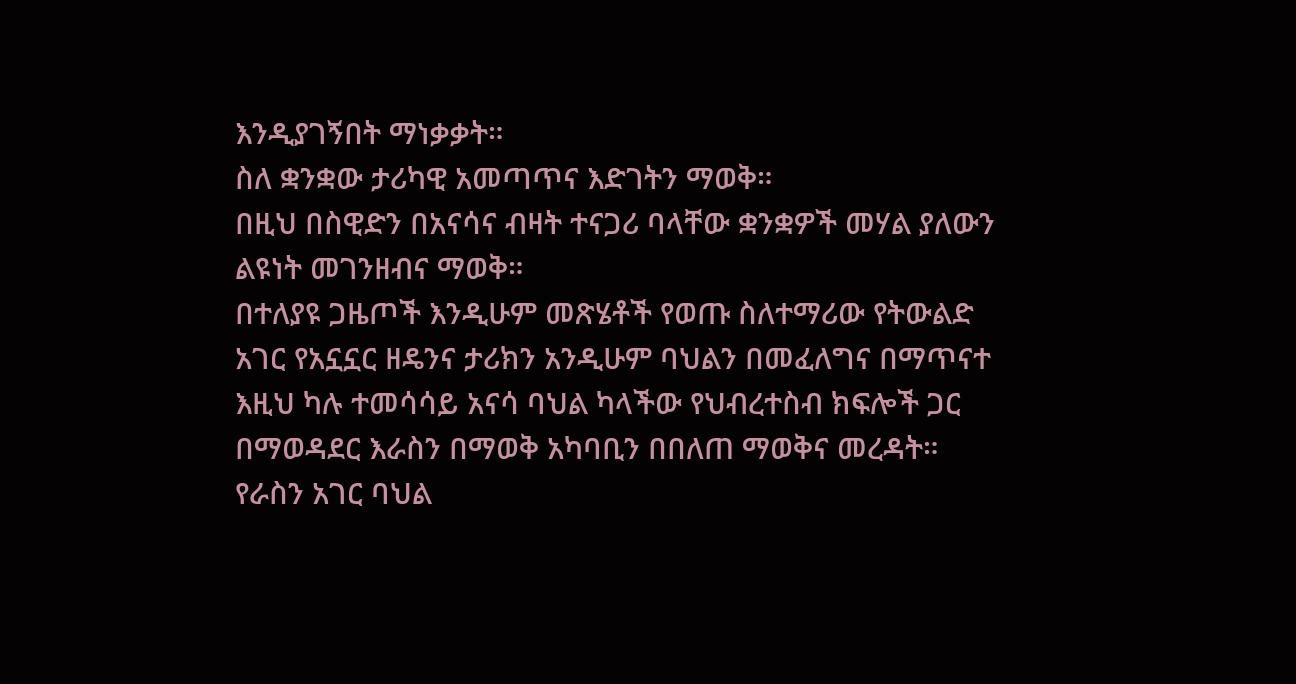እንዲያገኝበት ማነቃቃት።
ስለ ቋንቋው ታሪካዊ አመጣጥና እድገትን ማወቅ።
በዚህ በስዊድን በአናሳና ብዛት ተናጋሪ ባላቸው ቋንቋዎች መሃል ያለውን ልዩነት መገንዘብና ማወቅ።
በተለያዩ ጋዜጦች እንዲሁም መጽሄቶች የወጡ ስለተማሪው የትውልድ አገር የአኗኗር ዘዴንና ታሪክን አንዲሁም ባህልን በመፈለግና በማጥናተ እዚህ ካሉ ተመሳሳይ አናሳ ባህል ካላችው የህብረተስብ ክፍሎች ጋር በማወዳደር እራስን በማወቅ አካባቢን በበለጠ ማወቅና መረዳት።
የራስን አገር ባህል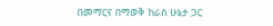በመማርና በማወቅ ከራስ ሁኔታ ጋር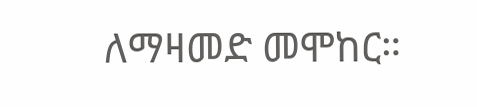ለማዛመድ መሞከር።